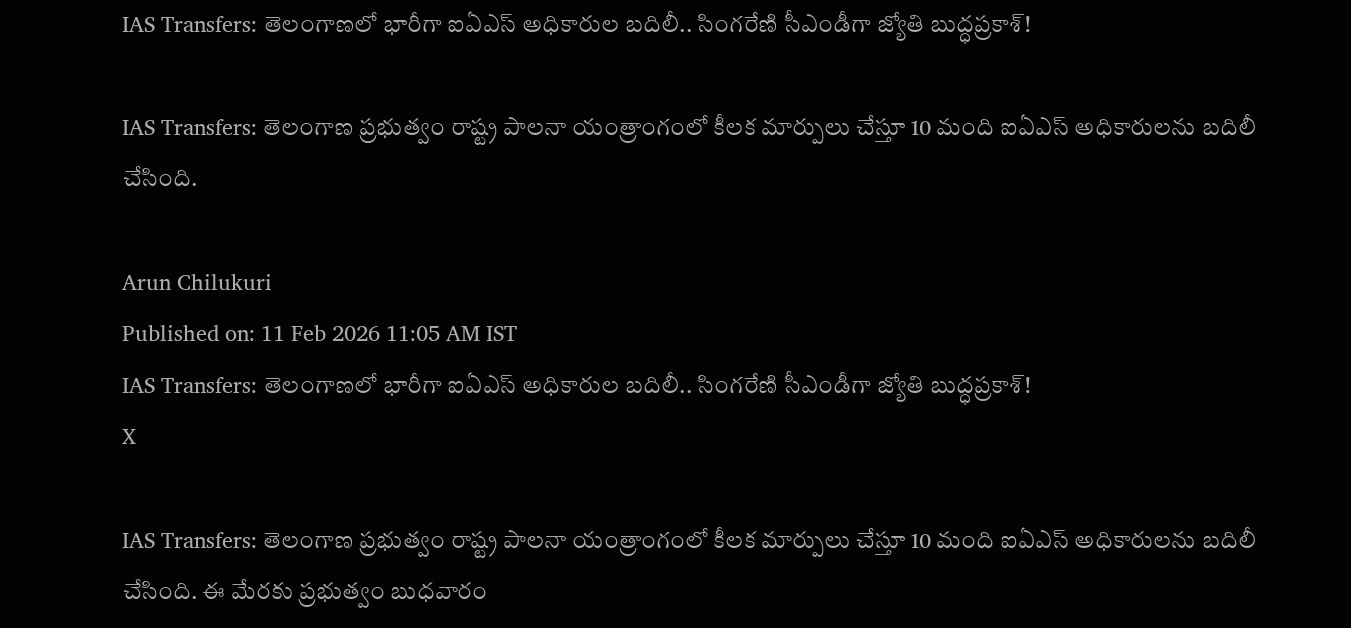IAS Transfers: తెలంగాణలో భారీగా ఐఏఎస్ అధికారుల బదిలీ.. సింగరేణి సీఎండీగా జ్యోతి బుద్ధప్రకాశ్!

IAS Transfers: తెలంగాణ ప్రభుత్వం రాష్ట్ర పాలనా యంత్రాంగంలో కీలక మార్పులు చేస్తూ 10 మంది ఐఏఎస్ అధికారులను బదిలీ చేసింది.

Arun Chilukuri
Published on: 11 Feb 2026 11:05 AM IST
IAS Transfers: తెలంగాణలో భారీగా ఐఏఎస్ అధికారుల బదిలీ.. సింగరేణి సీఎండీగా జ్యోతి బుద్ధప్రకాశ్!
X

IAS Transfers: తెలంగాణ ప్రభుత్వం రాష్ట్ర పాలనా యంత్రాంగంలో కీలక మార్పులు చేస్తూ 10 మంది ఐఏఎస్ అధికారులను బదిలీ చేసింది. ఈ మేరకు ప్రభుత్వం బుధవారం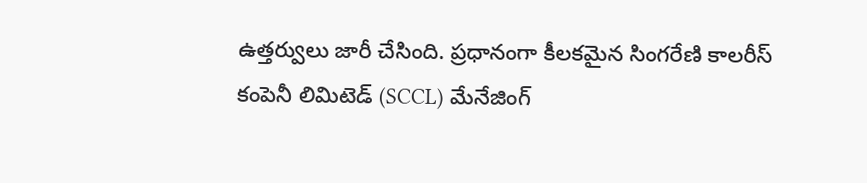ఉత్తర్వులు జారీ చేసింది. ప్రధానంగా కీలకమైన సింగరేణి కాలరీస్ కంపెనీ లిమిటెడ్ (SCCL) మేనేజింగ్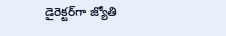డైరెక్టర్‌గా జ్యోతి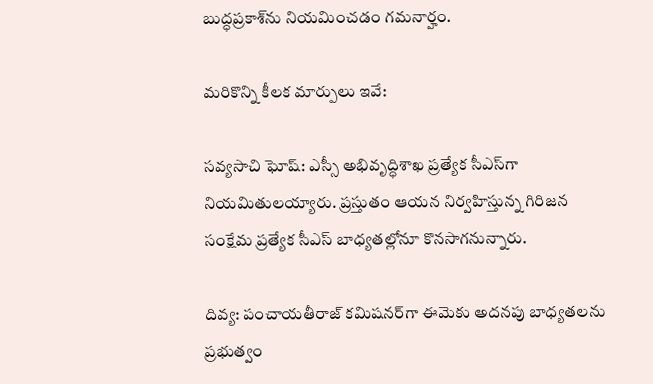బుద్ధప్రకాశ్‌ను నియమించడం గమనార్హం.

మరికొన్ని కీలక మార్పులు ఇవే:

సవ్యసాచి ఘోష్: ఎస్సీ అభివృద్ధిశాఖ ప్రత్యేక సీఎస్‌గా నియమితులయ్యారు. ప్రస్తుతం ఆయన నిర్వహిస్తున్న గిరిజన సంక్షేమ ప్రత్యేక సీఎస్ బాధ్యతల్లోనూ కొనసాగనున్నారు.

దివ్య: పంచాయతీరాజ్ కమిషనర్‌గా ఈమెకు అదనపు బాధ్యతలను ప్రభుత్వం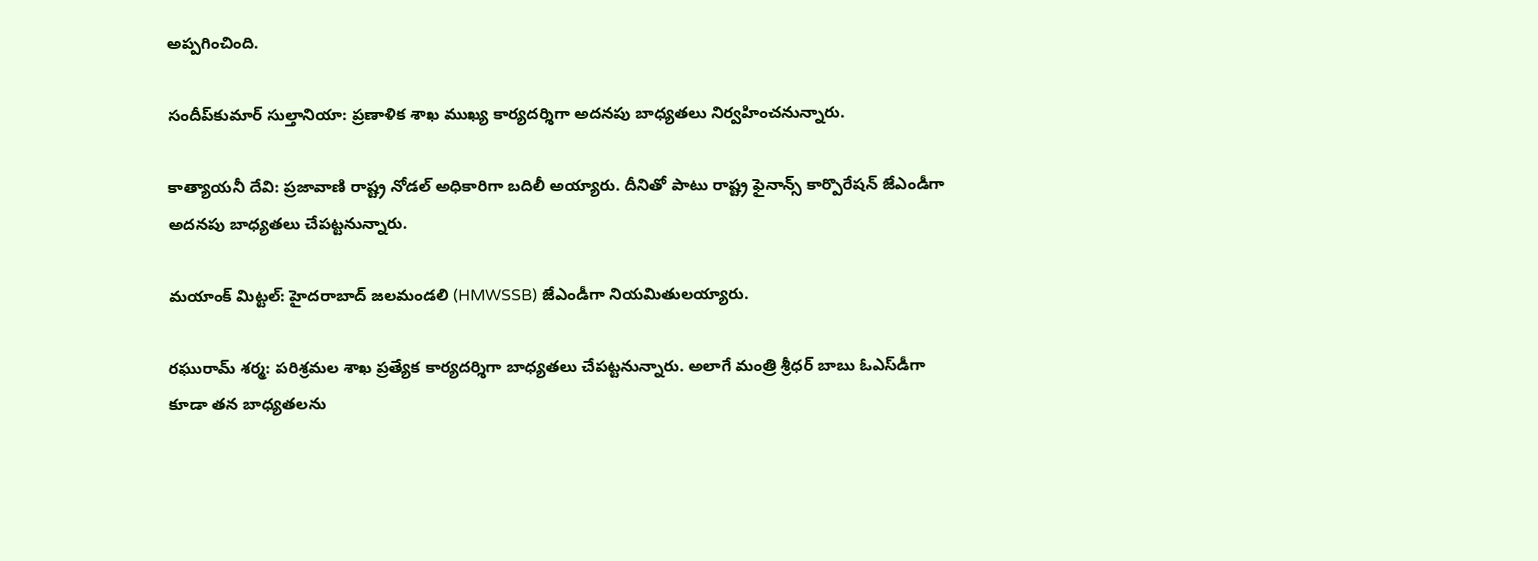అప్పగించింది.

సందీప్‌కుమార్ సుల్తానియా: ప్రణాళిక శాఖ ముఖ్య కార్యదర్శిగా అదనపు బాధ్యతలు నిర్వహించనున్నారు.

కాత్యాయనీ దేవి: ప్రజావాణి రాష్ట్ర నోడల్ అధికారిగా బదిలీ అయ్యారు. దీనితో పాటు రాష్ట్ర ఫైనాన్స్ కార్పొరేషన్ జేఎండీగా అదనపు బాధ్యతలు చేపట్టనున్నారు.

మయాంక్ మిట్టల్: హైదరాబాద్ జలమండలి (HMWSSB) జేఎండీగా నియమితులయ్యారు.

రఘురామ్ శర్మ: పరిశ్రమల శాఖ ప్రత్యేక కార్యదర్శిగా బాధ్యతలు చేపట్టనున్నారు. అలాగే మంత్రి శ్రీధర్ బాబు ఓఎస్‌డీగా కూడా తన బాధ్యతలను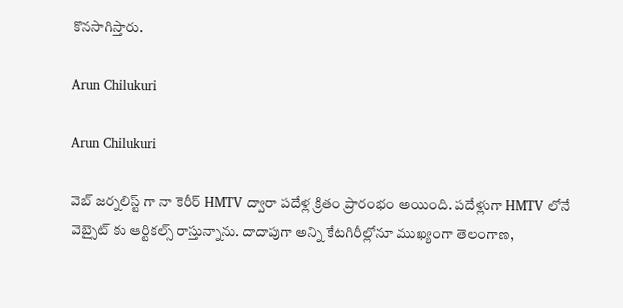కొనసాగిస్తారు.

Arun Chilukuri

Arun Chilukuri

వెబ్ జర్నలిస్ట్ గా నా కెరీర్ HMTV ద్వారా పదేళ్ల క్రితం ప్రారంభం అయింది. పదేళ్లుగా HMTV లోనే వెబ్సైట్ కు ఆర్టికల్స్ రాస్తున్నాను. దాదాపుగా అన్ని కేటగిరీల్లోనూ ముఖ్యంగా తెలంగాణ,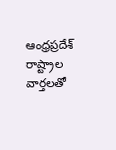ఆంధ్రప్రదేశ్ రాష్ట్రాల వార్తలతో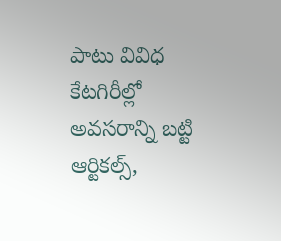పాటు వివిధ కేటగిరీల్లో అవసరాన్ని బట్టి ఆర్టికల్స్,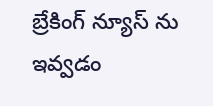బ్రేకింగ్ న్యూస్ ను ఇవ్వడం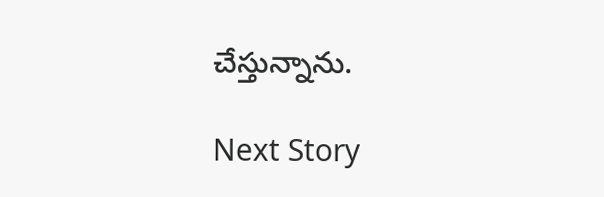చేస్తున్నాను.

Next Story